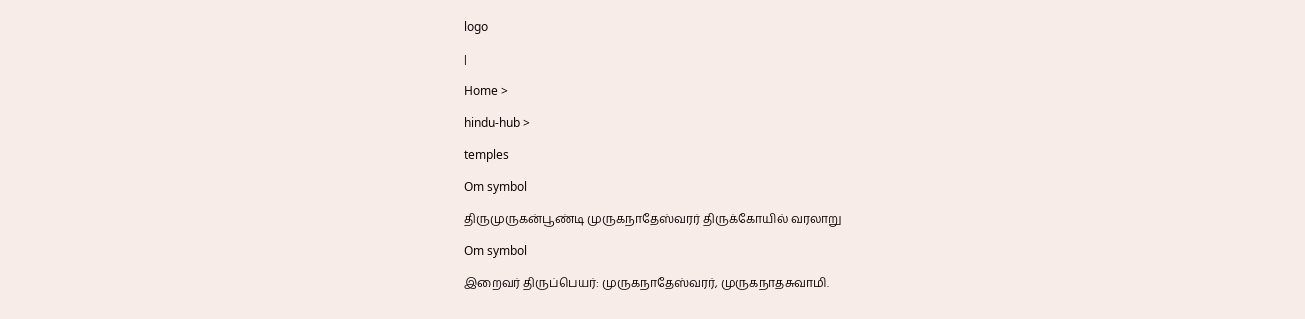logo

|

Home >

hindu-hub >

temples

Om symbol

திருமுருகன்பூண்டி முருகநாதேஸ்வரர் திருக்கோயில் வரலாறு

Om symbol

இறைவர் திருப்பெயர்: முருகநாதேஸ்வரர், முருகநாதசுவாமி.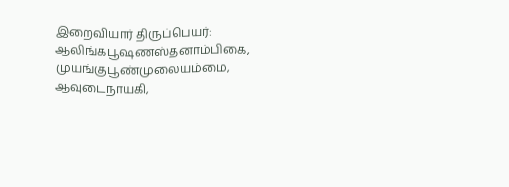இறைவியார் திருப்பெயர்: ஆலிங்கபூஷணஸ்தனாம்பிகை, முயங்குபூண்முலையம்மை, ஆவுடைநாயகி,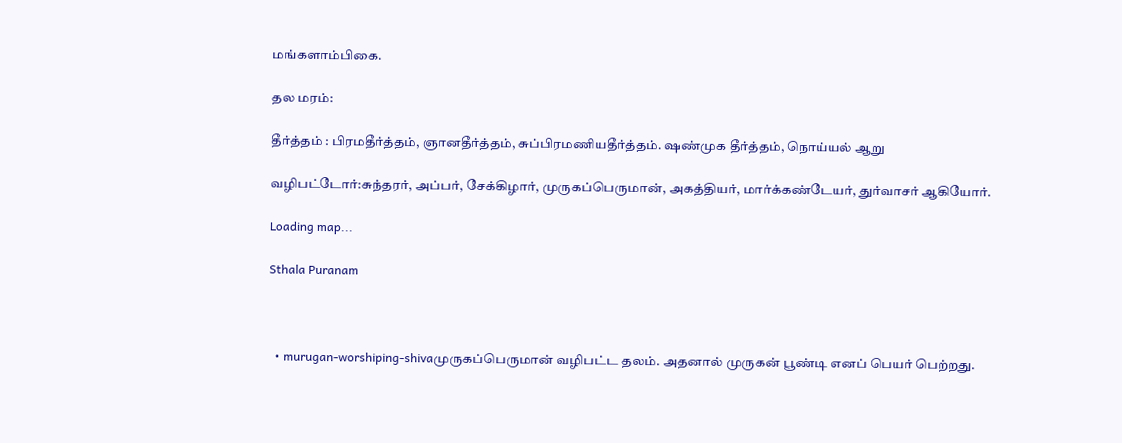மங்களாம்பிகை.

தல மரம்:

தீர்த்தம் : பிரமதீர்த்தம், ஞானதீர்த்தம், சுப்பிரமணியதீர்த்தம். ஷண்முக தீர்த்தம், நொய்யல் ஆறு

வழிபட்டோர்:சுந்தரர், அப்பர், சேக்கிழார், முருகப்பெருமான், அகத்தியர், மார்க்கண்டேயர், துர்வாசர் ஆகியோர்.

Loading map...

Sthala Puranam



  • murugan-worshiping-shivaமுருகப்பெருமான் வழிபட்ட தலம். அதனால் முருகன் பூண்டி எனப் பெயர் பெற்றது.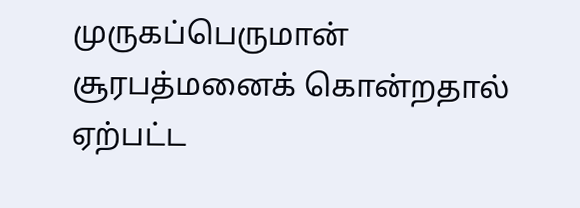முருகப்பெருமான் சூரபத்மனைக் கொன்றதால் ஏற்பட்ட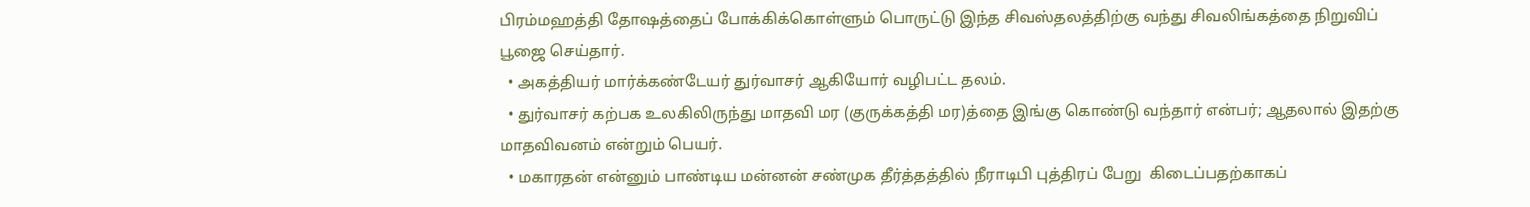பிரம்மஹத்தி தோஷத்தைப் போக்கிக்கொள்ளும் பொருட்டு இந்த சிவஸ்தலத்திற்கு வந்து சிவலிங்கத்தை நிறுவிப் பூஜை செய்தார்.
  • அகத்தியர் மார்க்கண்டேயர் துர்வாசர் ஆகியோர் வழிபட்ட தலம்.
  • துர்வாசர் கற்பக உலகிலிருந்து மாதவி மர (குருக்கத்தி மர)த்தை இங்கு கொண்டு வந்தார் என்பர்; ஆதலால் இதற்கு மாதவிவனம் என்றும் பெயர்.
  • மகாரதன் என்னும் பாண்டிய மன்னன் சண்முக தீர்த்தத்தில் நீராடிபி புத்திரப் பேறு  கிடைப்பதற்காகப்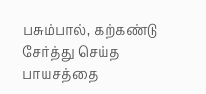பசும்பால், கற்கண்டு சேர்த்து செய்த பாயசத்தை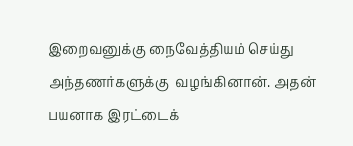இறைவனுக்கு நைவேத்தியம் செய்து அந்தணர்களுக்கு  வழங்கினான். அதன் பயனாக இரட்டைக்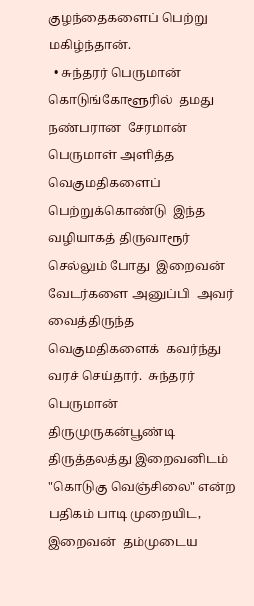குழந்தைகளைப் பெற்று  மகிழ்ந்தான்.
  • சுந்தரர் பெருமான்  கொடுங்கோளூரில்  தமது நண்பரான  சேரமான் பெருமாள் அளித்த  வெகுமதிகளைப் பெற்றுக்கொண்டு  இந்த வழியாகத் திருவாரூர் செல்லும் போது  இறைவன்  வேடர்களை அனுப்பி  அவர் வைத்திருந்த வெகுமதிகளைக்  கவர்ந்து வரச் செய்தார்.  சுந்தரர் பெருமான்  திருமுருகன்பூண்டி  திருத்தலத்து இறைவனிடம்  "கொடுகு வெஞ்சிலை" என்ற பதிகம் பாடி முறையிட,  இறைவன்  தம்முடைய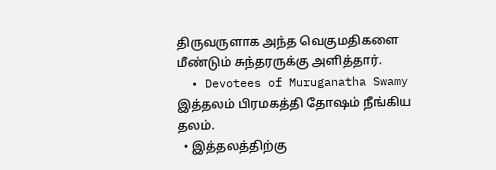திருவருளாக அந்த வெகுமதிகளை மீண்டும் சுந்தரருக்கு அளித்தார்.
  • Devotees of Muruganatha Swamy இத்தலம் பிரமகத்தி தோஷம் நீங்கிய தலம்.
  • இத்தலத்திற்கு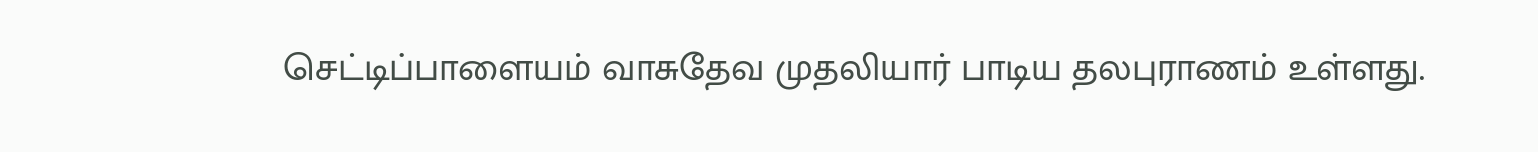செட்டிப்பாளையம் வாசுதேவ முதலியார் பாடிய தலபுராணம் உள்ளது.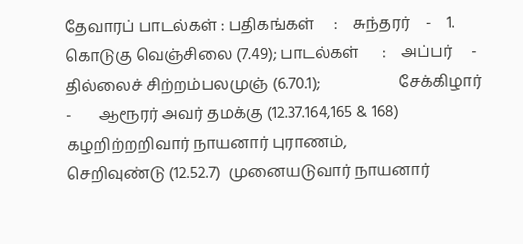தேவாரப் பாடல்கள் : பதிகங்கள்     :    சுந்தரர்    -    1. கொடுகு வெஞ்சிலை (7.49); பாடல்கள்      :    அப்பர்     -       தில்லைச் சிற்றம்பலமுஞ் (6.70.1);                    சேக்கிழார்   -       ஆரூரர் அவர் தமக்கு (12.37.164,165 & 168) கழறிற்றறிவார் நாயனார் புராணம்,                                          செறிவுண்டு (12.52.7)  முனையடுவார் நாயனார்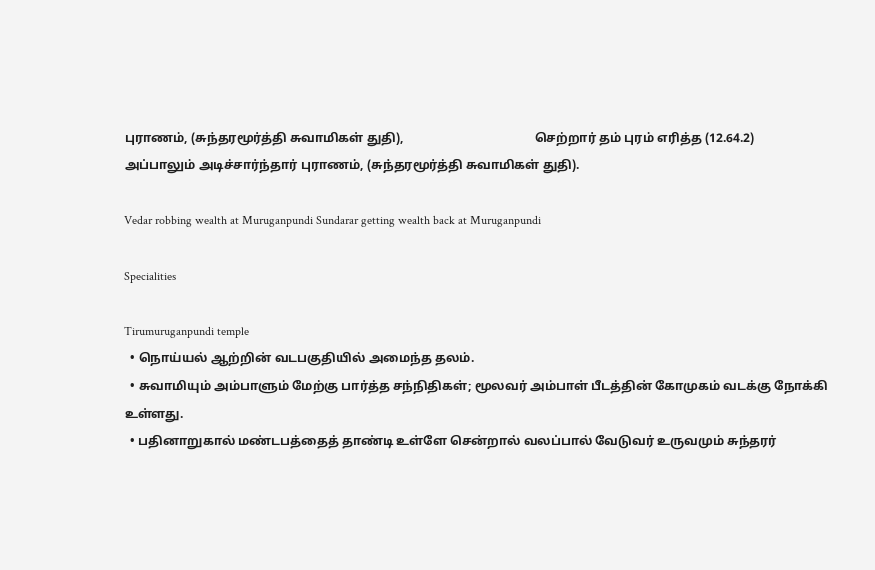புராணம், (சுந்தரமூர்த்தி சுவாமிகள் துதி),                                          செற்றார் தம் புரம் எரித்த (12.64.2) அப்பாலும் அடிச்சார்ந்தார் புராணம், (சுந்தரமூர்த்தி சுவாமிகள் துதி).

Vedar robbing wealth at Muruganpundi Sundarar getting wealth back at Muruganpundi

Specialities

Tirumuruganpundi temple
  • நொய்யல் ஆற்றின் வடபகுதியில் அமைந்த தலம்.
  • சுவாமியும் அம்பாளும் மேற்கு பார்த்த சந்நிதிகள்; மூலவர் அம்பாள் பீடத்தின் கோமுகம் வடக்கு நோக்கி உள்ளது.
  • பதினாறுகால் மண்டபத்தைத் தாண்டி உள்ளே சென்றால் வலப்பால் வேடுவர் உருவமும் சுந்தரர்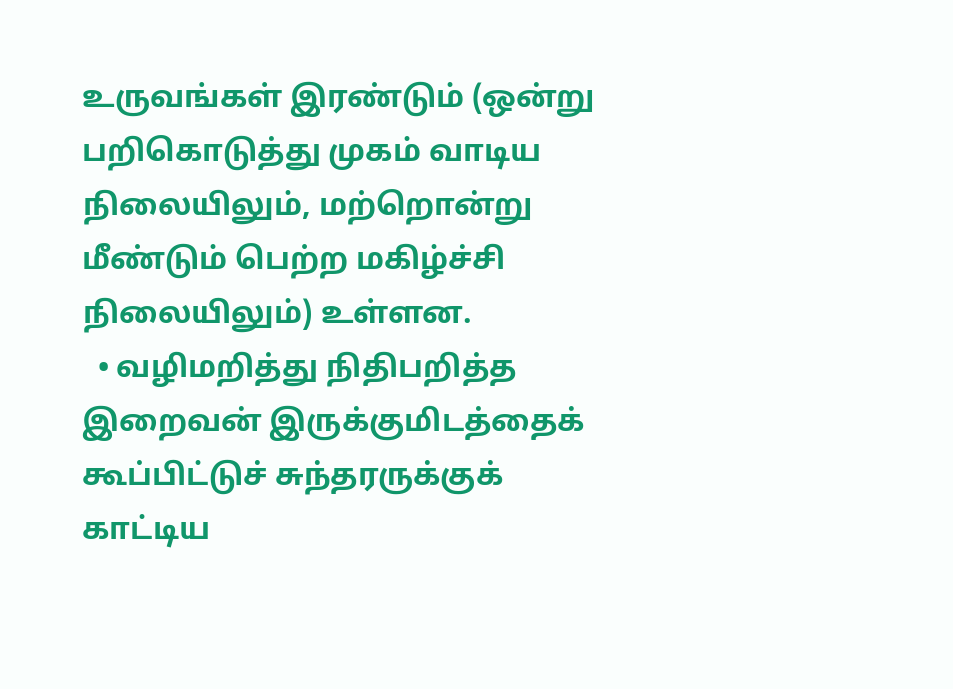உருவங்கள் இரண்டும் (ஒன்று பறிகொடுத்து முகம் வாடிய நிலையிலும், மற்றொன்று மீண்டும் பெற்ற மகிழ்ச்சி நிலையிலும்) உள்ளன.
  • வழிமறித்து நிதிபறித்த இறைவன் இருக்குமிடத்தைக் கூப்பிட்டுச் சுந்தரருக்குக் காட்டிய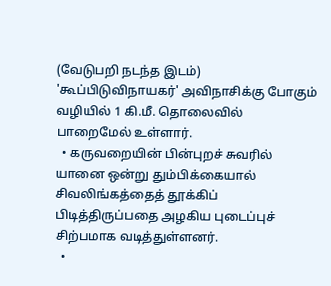(வேடுபறி நடந்த இடம்) 'கூப்பிடுவிநாயகர்' அவிநாசிக்கு போகும் வழியில் 1 கி.மீ. தொலைவில் பாறைமேல் உள்ளார்.
  • கருவறையின் பின்புறச் சுவரில் யானை ஒன்று தும்பிக்கையால் சிவலிங்கத்தைத் தூக்கிப் பிடித்திருப்பதை அழகிய புடைப்புச் சிற்பமாக வடித்துள்ளனர்.
  •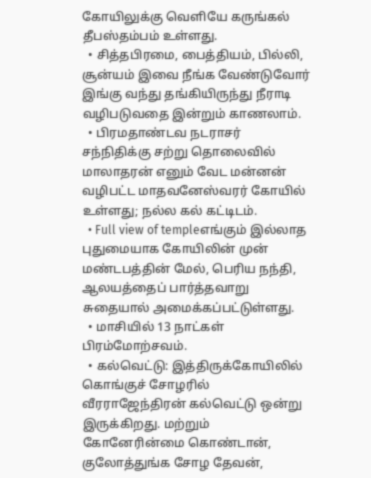கோயிலுக்கு வெளியே கருங்கல் தீபஸ்தம்பம் உள்ளது.
  • சித்தபிரமை, பைத்தியம், பில்லி, சூன்யம் இவை நீங்க வேண்டுவோர் இங்கு வந்து தங்கியிருந்து நீராடி வழிபடுவதை இன்றும் காணலாம்.
  • பிரமதாண்டவ நடராசர் சந்நிதிக்கு சற்று தொலைவில் மாலாதரன் எனும் வேட மன்னன் வழிபட்ட மாதவனேஸ்வரர் கோயில் உள்ளது; நல்ல கல் கட்டிடம்.
  • Full view of templeஎங்கும் இல்லாத புதுமையாக கோயிலின் முன் மண்டபத்தின் மேல், பெரிய நந்தி, ஆலயத்தைப் பார்த்தவாறு சுதையால் அமைக்கப்பட்டுள்ளது.
  • மாசியில் 13 நாட்கள் பிரம்மோற்சவம்.
  • கல்வெட்டு: இத்திருக்கோயிலில் கொங்குச் சோழரில் வீரராஜேந்திரன் கல்வெட்டு ஒன்று இருக்கிறது. மற்றும் கோனேரின்மை கொண்டான், குலோத்துங்க சோழ தேவன்,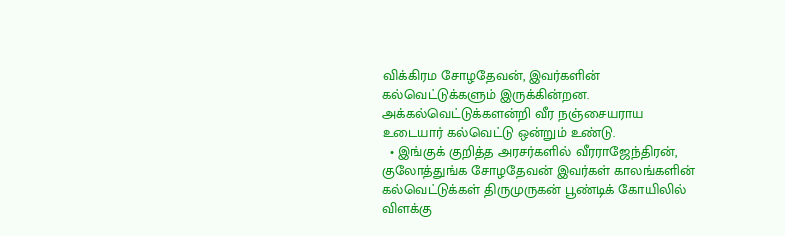விக்கிரம சோழதேவன், இவர்களின் கல்வெட்டுக்களும் இருக்கின்றன. அக்கல்வெட்டுக்களன்றி வீர நஞ்சையராய உடையார் கல்வெட்டு ஒன்றும் உண்டு.
  • இங்குக் குறித்த அரசர்களில் வீரராஜேந்திரன், குலோத்துங்க சோழதேவன் இவர்கள் காலங்களின் கல்வெட்டுக்கள் திருமுருகன் பூண்டிக் கோயிலில் விளக்கு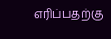எரிப்பதற்கு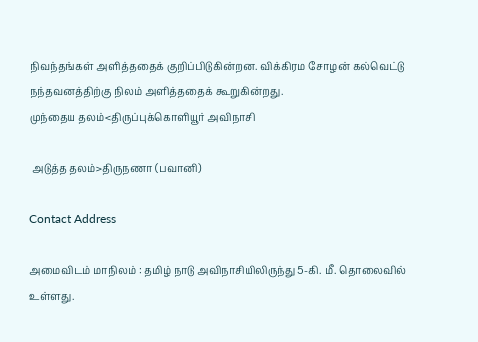நிவந்தங்கள் அளித்ததைக் குறிப்பிடுகின்றன. விக்கிரம சோழன் கல்வெட்டு நந்தவனத்திற்கு நிலம் அளித்ததைக் கூறுகின்றது.
முந்தைய தலம்<திருப்புக்கொளியூர் அவிநாசி

 அடுத்த தலம்>திருநணா (பவானி)

Contact Address

அமைவிடம் மாநிலம் : தமிழ் நாடு அவிநாசியிலிருந்து 5-கி. மீ. தொலைவில் உள்ளது.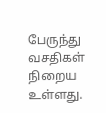பேருந்து வசதிகள் நிறைய உள்ளது.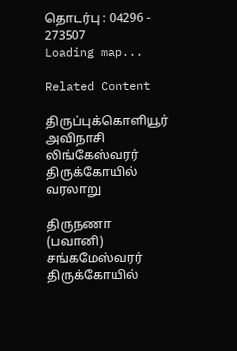தொடர்பு : 04296 - 273507
Loading map...

Related Content

திருப்புக்கொளியூர் அவிநாசி லிங்கேஸ்வரர் திருக்கோயில் வரலாறு

திருநணா (பவானி) சங்கமேஸ்வரர் திருக்கோயில்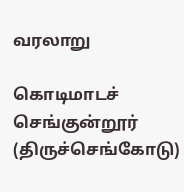வரலாறு

கொடிமாடச் செங்குன்றூர் (திருச்செங்கோடு)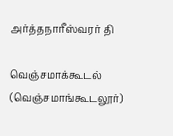அர்த்தநாரீஸ்வரர் தி

வெஞ்சமாக்கூடல் (வெஞ்சமாங்கூடலூர்)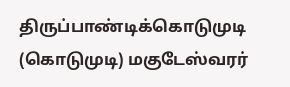திருப்பாண்டிக்கொடுமுடி (கொடுமுடி) மகுடேஸ்வரர்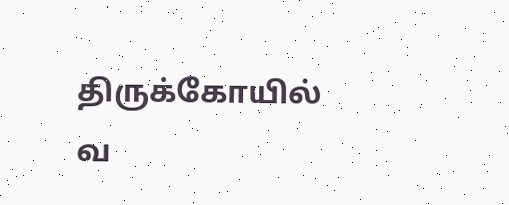திருக்கோயில் வ